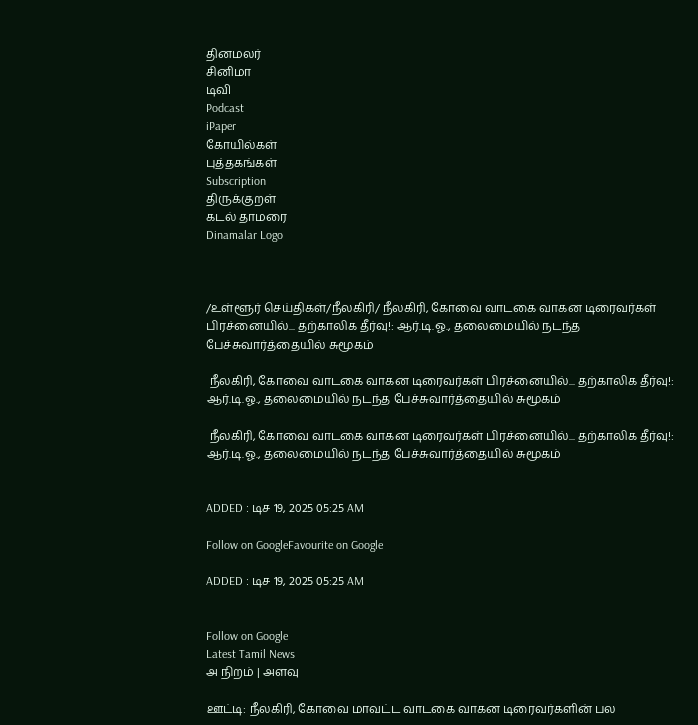தினமலர்
சினிமா
டிவி
Podcast
iPaper
கோயில்கள்
புத்தகங்கள்
Subscription
திருக்குறள்
கடல் தாமரை
Dinamalar Logo



/உள்ளூர் செய்திகள்/நீலகிரி/ நீலகிரி, கோவை வாடகை வாகன டிரைவர்கள் பிரச்னையில்... தற்காலிக தீர்வு!: ஆர்.டி.ஓ., தலைமையில் நடந்த பேச்சுவார்த்தையில் சுமூகம்

 நீலகிரி, கோவை வாடகை வாகன டிரைவர்கள் பிரச்னையில்... தற்காலிக தீர்வு!: ஆர்.டி.ஓ., தலைமையில் நடந்த பேச்சுவார்த்தையில் சுமூகம்

 நீலகிரி, கோவை வாடகை வாகன டிரைவர்கள் பிரச்னையில்... தற்காலிக தீர்வு!: ஆர்.டி.ஓ., தலைமையில் நடந்த பேச்சுவார்த்தையில் சுமூகம்


ADDED : டிச 19, 2025 05:25 AM

Follow on GoogleFavourite on Google

ADDED : டிச 19, 2025 05:25 AM


Follow on Google
Latest Tamil News
அ நிறம் | அளவு

ஊட்டி: நீலகிரி, கோவை மாவட்ட வாடகை வாகன டிரைவர்களின் பல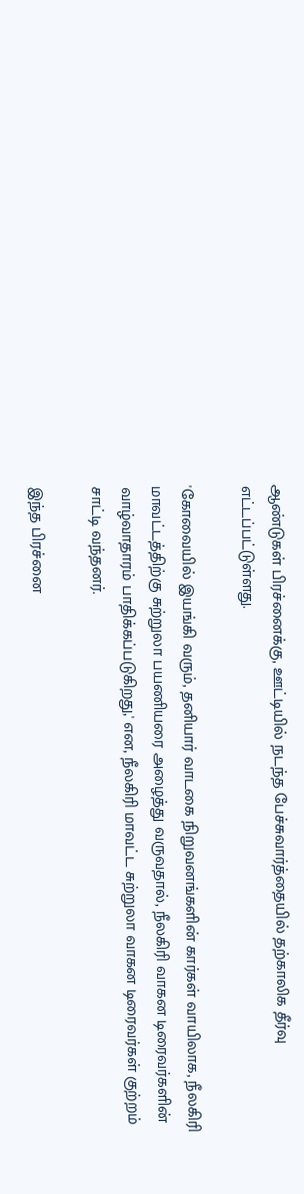ஆண்டுகள் பிரச்னைக்கு, ஊட்டியில் நடந்த பேச்சுவார்த்தையில் தற்காலிக தீர்வு எட்டப்பட்டுள்ளது.

'கோவையில் இயங்கி வரும், தனியார் வாடகை நிறுவனங்களின் கார்கள் வாயிலாக, நீலகிரி மாவட்டத்திற்கு சுற்றுலா பயணியரை அழைத்து வருவதால், நீலகிரி வாகன டிரைவர்களின் வாழ்வாதாரம் பாதிக்கப்படுகிறது,' என, நீலகிரி மாவட்ட சுற்றுலா வாகன டிரைவர்கள் குற்றம் சாட்டி வந்தனர்.

இந்த பிரச்னை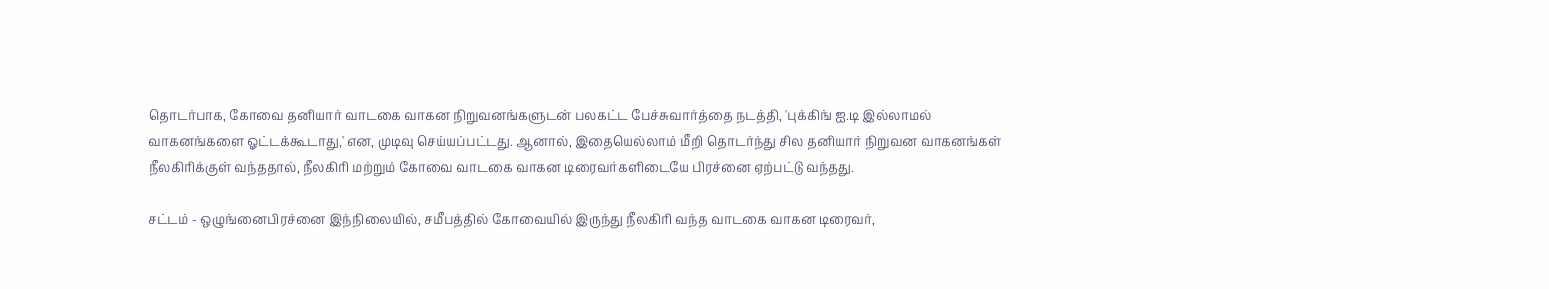தொடர்பாக, கோவை தனியார் வாடகை வாகன நிறுவனங்களுடன் பலகட்ட பேச்சுவார்த்தை நடத்தி, 'புக்கிங் ஐ.டி இல்லாமல் வாகனங்களை ஓட்டக்கூடாது,' என, முடிவு செய்யப்பட்டது. ஆனால், இதையெல்லாம் மீறி தொடர்ந்து சில தனியார் நிறுவன வாகனங்கள் நீலகிரிக்குள் வந்ததால், நீலகிரி மற்றும் கோவை வாடகை வாகன டிரைவர்களிடையே பிரச்னை ஏற்பட்டு வந்தது.

சட்டம் - ஒழுங்னைபிரச்னை இந்நிலையில், சமீபத்தில் கோவையில் இருந்து நீலகிரி வந்த வாடகை வாகன டிரைவர்,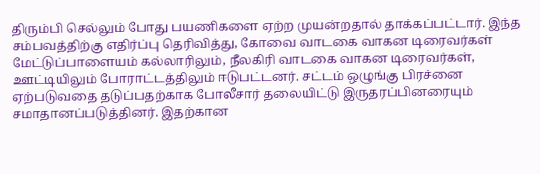திரும்பி செல்லும் போது பயணிகளை ஏற்ற முயன்றதால் தாக்கப்பட்டார். இந்த சம்பவத்திற்கு எதிர்ப்பு தெரிவித்து, கோவை வாடகை வாகன டிரைவர்கள் மேட்டுப்பாளையம் கல்லாரிலும், நீலகிரி வாடகை வாகன டிரைவர்கள், ஊட்டியிலும் போராட்டத்திலும் ஈடுபட்டனர். சட்டம் ஒழுங்கு பிரச்னை ஏற்படுவதை தடுப்பதற்காக போலீசார் தலையிட்டு இருதரப்பினரையும் சமாதானப்படுத்தினர். இதற்கான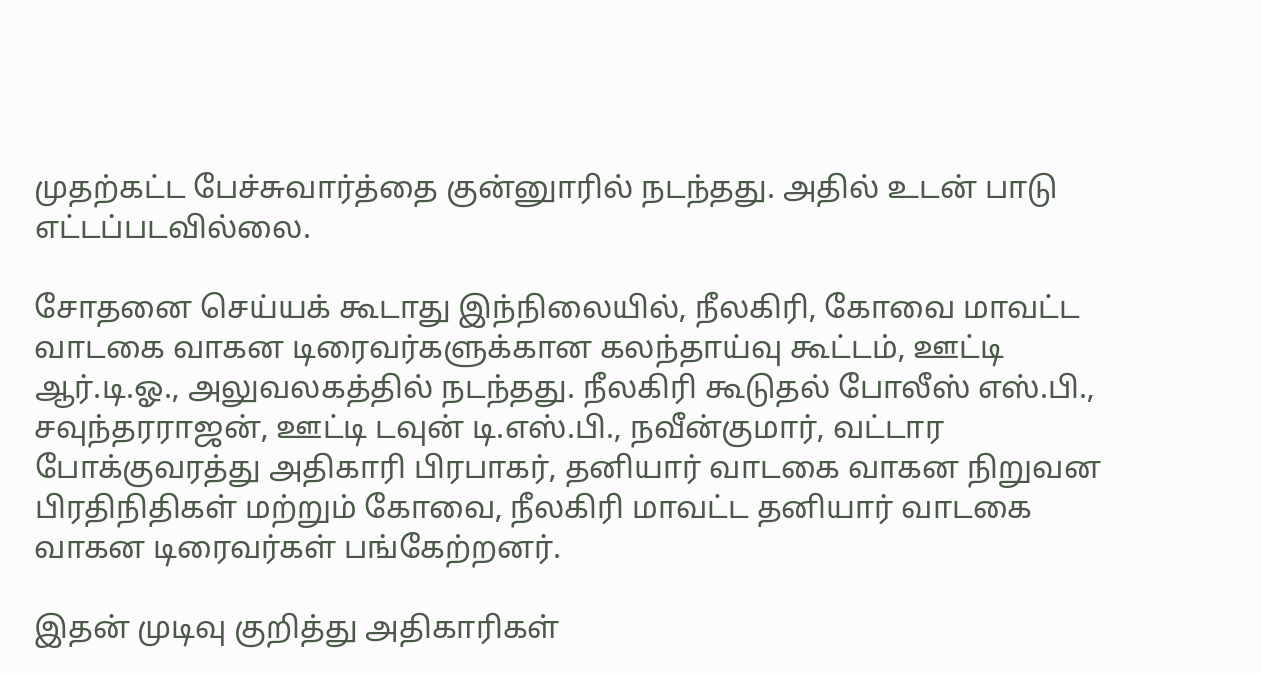முதற்கட்ட பேச்சுவார்த்தை குன்னுாரில் நடந்தது. அதில் உடன் பாடு எட்டப்படவில்லை.

சோதனை செய்யக் கூடாது இந்நிலையில், நீலகிரி, கோவை மாவட்ட வாடகை வாகன டிரைவர்களுக்கான கலந்தாய்வு கூட்டம், ஊட்டி ஆர்.டி.ஓ., அலுவலகத்தில் நடந்தது. நீலகிரி கூடுதல் போலீஸ் எஸ்.பி., சவுந்தரராஜன், ஊட்டி டவுன் டி.எஸ்.பி., நவீன்குமார், வட்டார போக்குவரத்து அதிகாரி பிரபாகர், தனியார் வாடகை வாகன நிறுவன பிரதிநிதிகள் மற்றும் கோவை, நீலகிரி மாவட்ட தனியார் வாடகை வாகன டிரைவர்கள் பங்கேற்றனர்.

இதன் முடிவு குறித்து அதிகாரிகள்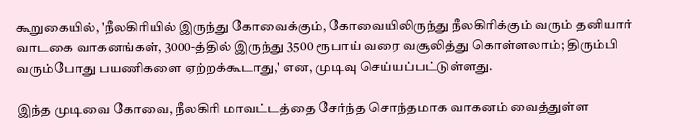கூறுகையில், 'நீலகிரியில் இருந்து கோவைக்கும், கோவையிலிருந்து நீலகிரிக்கும் வரும் தனியார் வாடகை வாகனங்கள், 3000-த்தில் இருந்து 3500 ரூபாய் வரை வசூலித்து கொள்ளலாம்; திரும்பி வரும்போது பயணிகளை ஏற்றக்கூடாது,' என, முடிவு செய்யப்பட்டுள்ளது.

இந்த முடிவை கோவை, நீலகிரி மாவட்டத்தை சேர்ந்த சொந்தமாக வாகனம் வைத்துள்ள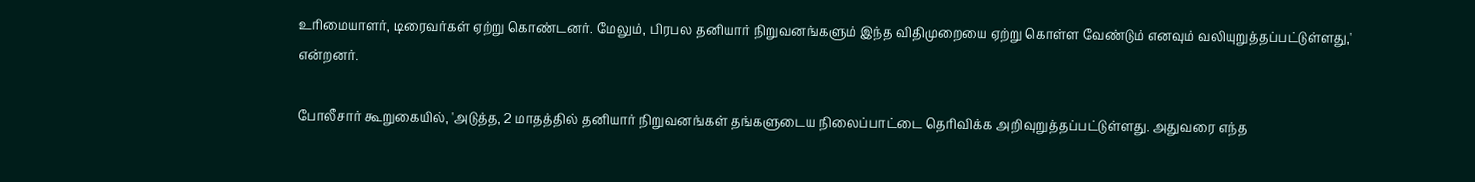உரிமையாளர், டிரைவர்கள் ஏற்று கொண்டனர். மேலும், பிரபல தனியார் நிறுவனங்களும் இந்த விதிமுறையை ஏற்று கொள்ள வேண்டும் எனவும் வலியுறுத்தப்பட்டுள்ளது,' என்றனர்.

போலீசார் கூறுகையில், 'அடுத்த, 2 மாதத்தில் தனியார் நிறுவனங்கள் தங்களுடைய நிலைப்பாட்டை தெரிவிக்க அறிவுறுத்தப்பட்டுள்ளது. அதுவரை எந்த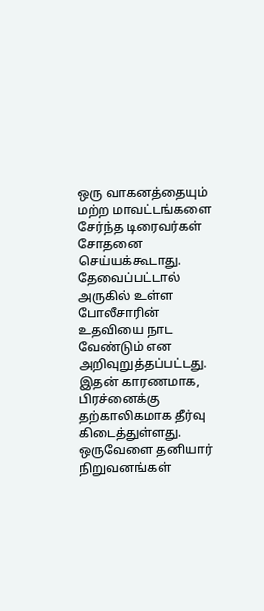ஒரு வாகனத்தையும் மற்ற மாவட்டங்களை சேர்ந்த டிரைவர்கள் சோதனை செய்யக்கூடாது. தேவைப்பட்டால் அருகில் உள்ள போலீசாரின் உதவியை நாட வேண்டும் என அறிவுறுத்தப்பட்டது. இதன் காரணமாக, பிரச்னைக்கு தற்காலிகமாக தீர்வு கிடைத்துள்ளது. ஒருவேளை தனியார் நிறுவனங்கள்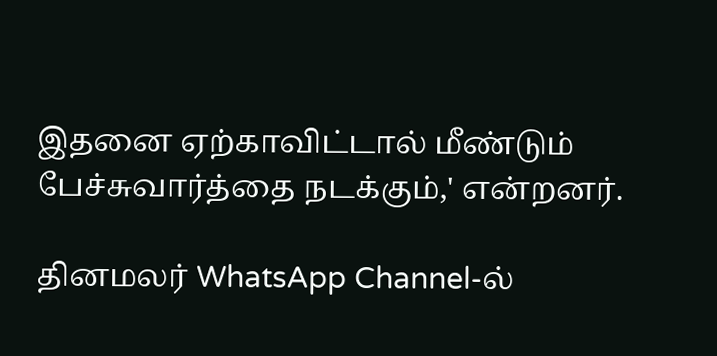இதனை ஏற்காவிட்டால் மீண்டும் பேச்சுவார்த்தை நடக்கும்,' என்றனர்.

தினமலர் WhatsApp Channel-ல்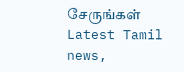சேருங்கள்
Latest Tamil news,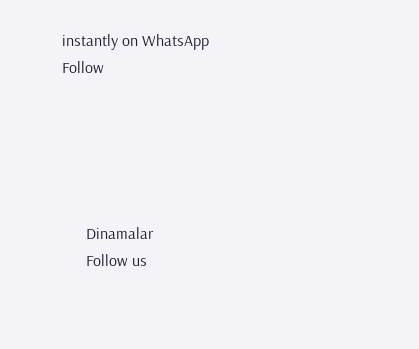instantly on WhatsApp
Follow





      Dinamalar
      Follow us